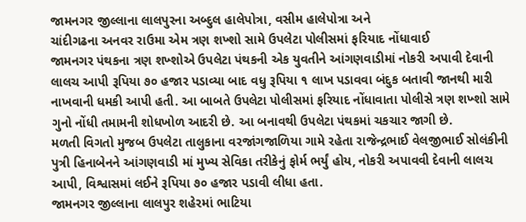જામનગર જીલ્લાના લાલપુરના અબ્દુલ હાલેપોત્રા, વસીમ હાલેપોત્રા અને
ચાંદીગઢના અનવર રાઉમા એમ ત્રણ શખ્શો સામે ઉપલેટા પોલીસમાં ફરિયાદ નોંધાવાઈ
જામનગર પંથકના ત્રણ શખ્શોએ ઉપલેટા પંથકની એક યુવતીને આંગણવાડીમાં નોકરી અપાવી દેવાની લાલચ આપી રૂપિયા ૭૦ હજાર પડાવ્યા બાદ વધુ રૂપિયા ૧ લાખ પડાવવા બંદુક બતાવી જાનથી મારી નાખવાની ધમકી આપી હતી. આ બાબતે ઉપલેટા પોલીસમાં ફરિયાદ નોંધાવાતા પોલીસે ત્રણ શખ્શો સામે ગુનો નોંધી તમામની શોધખોળ આદરી છે. આ બનાવથી ઉપલેટા પંથકમાં ચકચાર જાગી છે.
મળતી વિગતો મુજબ ઉપલેટા તાલુકાના વરજાંગજાળિયા ગામે રહેતા રાજેન્દ્રભાઈ વેલજીભાઈ સોલંકીની પુત્રી હિનાબેનને આંગણવાડી માં મુખ્ય સેવિકા તરીકેનું ફોર્મ ભર્યું હોય, નોકરી અપાવવી દેવાની લાલચ આપી, વિશ્વાસમાં લઈને રૂપિયા ૭૦ હજાર પડાવી લીધા હતા.
જામનગર જીલ્લાના લાલપુર શહેરમાં ભાટિયા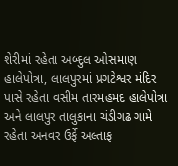શેરીમાં રહેતા અબ્દુલ ઓસમાણ હાલેપોત્રા, લાલપુરમાં પ્રગટેશ્વર મંદિર પાસે રહેતા વસીમ તારમહમદ હાલેપોત્રા અને લાલપુર તાલુકાના ચંડીગઢ ગામે રહેતા અનવર ઉર્ફે અલ્તાફ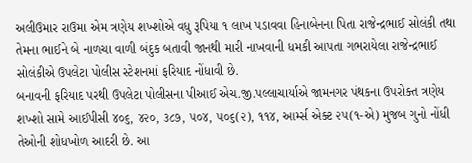અલીઉમાર રાઉમા એમ ત્રણેય શખ્શોએ વધુ રૂપિયા ૧ લાખ પડાવવા હિનાબેનના પિતા રાજેન્દ્રભાઈ સોલંકી તથા તેમના ભાઈને બે નાળચા વાળી બંદુક બતાવી જાનથી મારી નાખવાની ધમકી આપતા ગભરાયેલા રાજેન્દ્રભાઈ સોલંકીએ ઉપલેટા પોલીસ સ્ટેશનમાં ફરિયાદ નોંધાવી છે.
બનાવની ફરિયાદ પરથી ઉપલેટા પોલીસના પીઆઈ એચ.જી.પલ્લાચાર્યાએ જામનગર પંથકના ઉપરોક્ત ત્રણેય શખ્શો સામે આઈપીસી ૪૦૬, ૪૨૦, ૩૮૭, ૫૦૪, ૫૦૬(૨), ૧૧૪, આર્મ્સ એક્ટ ૨૫(૧-એ) મુજબ ગુનો નોંધી તેઓની શોધખોળ આદરી છે. આ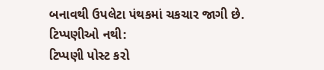બનાવથી ઉપલેટા પંથકમાં ચકચાર જાગી છે.
ટિપ્પણીઓ નથી:
ટિપ્પણી પોસ્ટ કરો